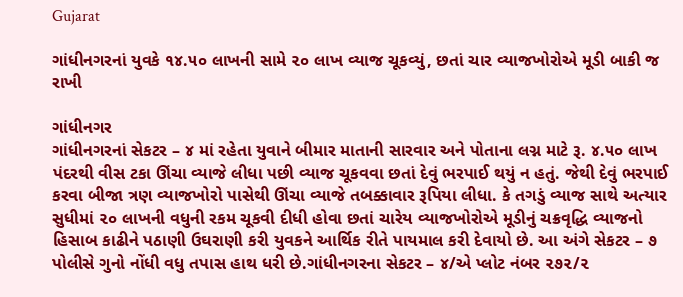Gujarat

ગાંધીનગરનાં યુવકે ૧૪.૫૦ લાખની સામે ૨૦ લાખ વ્યાજ ચૂકવ્યું, છતાં ચાર વ્યાજખોરોએ મૂડી બાકી જ રાખી

ગાંધીનગર
ગાંધીનગરનાં સેકટર – ૪ માં રહેતા યુવાને બીમાર માતાની સારવાર અને પોતાના લગ્ન માટે રૂ. ૪.૫૦ લાખ પંદરથી વીસ ટકા ઊંચા વ્યાજે લીધા પછી વ્યાજ ચૂકવવા છતાં દેવું ભરપાઈ થયું ન હતું. જેથી દેવું ભરપાઈ કરવા બીજા ત્રણ વ્યાજખોરો પાસેથી ઊંચા વ્યાજે તબક્કાવાર રૂપિયા લીધા. કે તગડું વ્યાજ સાથે અત્યાર સુધીમાં ૨૦ લાખની વધુની રકમ ચૂકવી દીધી હોવા છતાં ચારેય વ્યાજખોરોએ મૂડીનું ચક્રવૃદ્ધિ વ્યાજનો હિસાબ કાઢીને પઠાણી ઉઘરાણી કરી યુવકને આર્થિક રીતે પાયમાલ કરી દેવાયો છે. આ અંગે સેકટર – ૭ પોલીસે ગુનો નોંધી વધુ તપાસ હાથ ધરી છે.ગાંધીનગરના સેકટર – ૪/એ પ્લોટ નંબર ૨૭૨/૨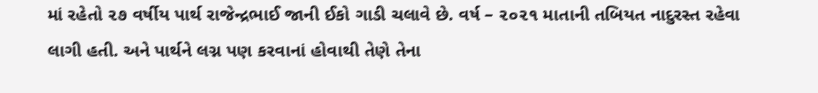માં રહેતો ૨૭ વર્ષીય પાર્થ રાજેન્દ્રભાઈ જાની ઈકો ગાડી ચલાવે છે. વર્ષ – ૨૦૨૧ માતાની તબિયત નાદુરસ્ત રહેવા લાગી હતી. અને પાર્થને લગ્ન પણ કરવાનાં હોવાથી તેણે તેના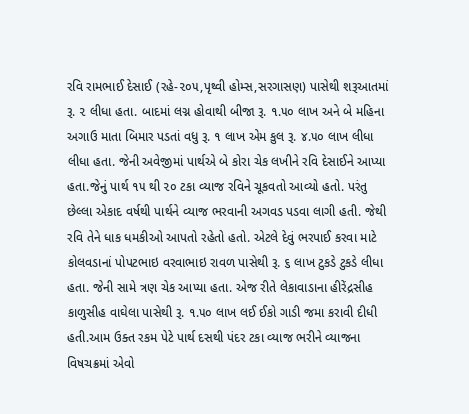રવિ રામભાઈ દેસાઈ (રહે-૨૦૫,પૃથ્વી હોમ્સ,સરગાસણ) પાસેથી શરૂઆતમાં રૂ. ૨ લીધા હતા. બાદમાં લગ્ન હોવાથી બીજા રૂ. ૧.૫૦ લાખ અને બે મહિના અગાઉ માતા બિમાર પડતાં વધુ રૂ. ૧ લાખ એમ કુલ રૂ. ૪.૫૦ લાખ લીધા લીધા હતા. જેની અવેજીમાં પાર્થએ બે કોરા ચેક લખીને રવિ દેસાઈને આપ્યા હતા.જેનું પાર્થ ૧૫ થી ૨૦ ટકા વ્યાજ રવિને ચૂકવતો આવ્યો હતો. પરંતુ છેલ્લા એકાદ વર્ષથી પાર્થને વ્યાજ ભરવાની અગવડ પડવા લાગી હતી. જેથી રવિ તેને ધાક ધમકીઓ આપતો રહેતો હતો. એટલે દેવું ભરપાઈ કરવા માટે કોલવડાનાં પોપટભાઇ વરવાભાઇ રાવળ પાસેથી રૂ. ૬ લાખ ટુકડે ટુકડે લીધા હતા. જેની સામે ત્રણ ચેક આપ્યા હતા. એજ રીતે લેકાવાડાના હીરેંદ્રસીહ કાળુસીહ વાઘેલા પાસેથી રૂ. ૧.૫૦ લાખ લઈ ઈકો ગાડી જમા કરાવી દીધી હતી.આમ ઉક્ત રકમ પેટે પાર્થ દસથી પંદર ટકા વ્યાજ ભરીને વ્યાજના વિષચક્રમાં એવો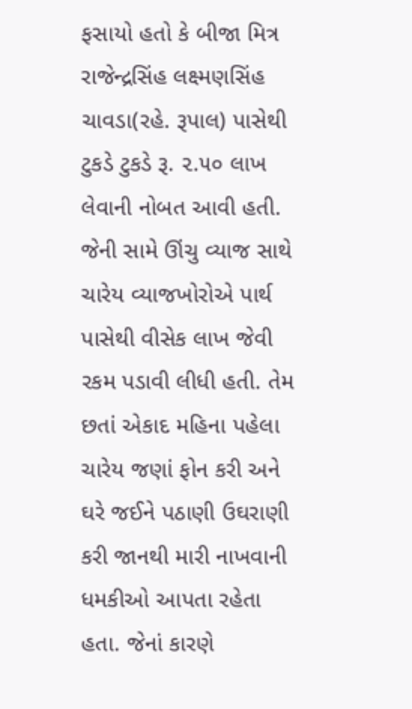ફસાયો હતો કે બીજા મિત્ર રાજેન્દ્રસિંહ લક્ષ્મણસિંહ ચાવડા(રહે. રૂપાલ) પાસેથી ટુકડે ટુકડે રૂ. ૨.૫૦ લાખ લેવાની નોબત આવી હતી. જેની સામે ઊંચુ વ્યાજ સાથે ચારેય વ્યાજખોરોએ પાર્થ પાસેથી વીસેક લાખ જેવી રકમ પડાવી લીધી હતી. તેમ છતાં એકાદ મહિના પહેલા ચારેય જણાં ફોન કરી અને ઘરે જઈને પઠાણી ઉઘરાણી કરી જાનથી મારી નાખવાની ધમકીઓ આપતા રહેતા હતા. જેનાં કારણે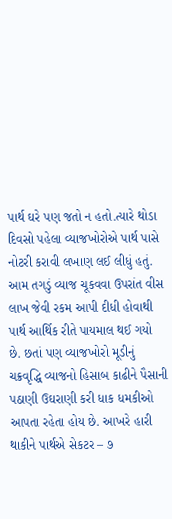પાર્થ ઘરે પણ જતો ન હતો.ત્યારે થોડા દિવસો પહેલા વ્યાજખોરોએ પાર્થ પાસે નોટરી કરાવી લખાણ લઈ લીધું હતું. આમ તગડું વ્યાજ ચૂકવવા ઉપરાંત વીસ લાખ જેવી રકમ આપી દીધી હોવાથી પાર્થ આર્થિક રીતે પાયમાલ થઈ ગયો છે. છતાં પણ વ્યાજખોરો મૂડીનું ચક્રવૃદ્ધિ વ્યાજનો હિસાબ કાઢીને પૈસાની પઠાણી ઉઘરાણી કરી ધાક ધમકીઓ આપતા રહેતા હોય છે. આખરે હારી થાકીને પાર્થએ સેકટર – ૭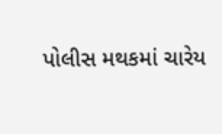પોલીસ મથકમાં ચારેય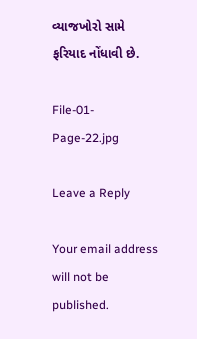વ્યાજખોરો સામે ફરિયાદ નોંધાવી છે.

File-01-Page-22.jpg

Leave a Reply

Your email address will not be published.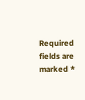Required fields are marked *